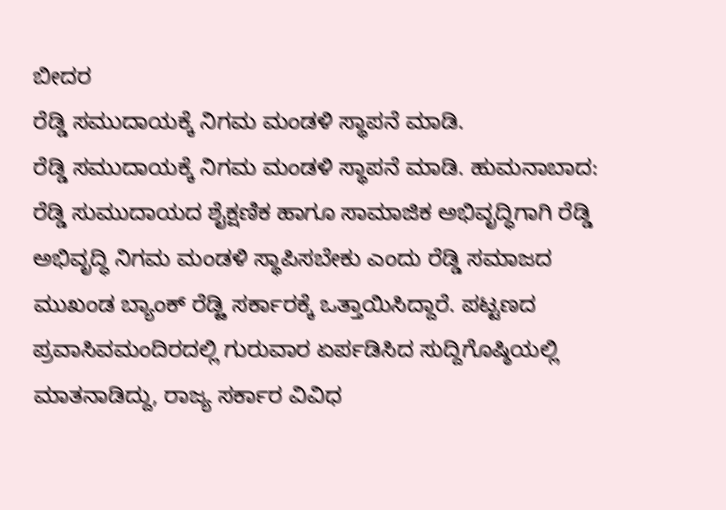ಬೀದರ
ರೆಡ್ಡಿ ಸಮುದಾಯಕ್ಕೆ ನಿಗಮ ಮಂಡಳಿ ಸ್ಥಾಪನೆ ಮಾಡಿ.
ರೆಡ್ಡಿ ಸಮುದಾಯಕ್ಕೆ ನಿಗಮ ಮಂಡಳಿ ಸ್ಥಾಪನೆ ಮಾಡಿ. ಹುಮನಾಬಾದ: ರೆಡ್ಡಿ ಸುಮುದಾಯದ ಶೈಕ್ಷಣಿಕ ಹಾಗೂ ಸಾಮಾಜಿಕ ಅಭಿವೃದ್ಧಿಗಾಗಿ ರೆಡ್ಡಿ ಅಭಿವೃದ್ಧಿ ನಿಗಮ ಮಂಡಳಿ ಸ್ಥಾಪಿಸಬೇಕು ಎಂದು ರೆಡ್ಡಿ ಸಮಾಜದ ಮುಖಂಡ ಬ್ಯಾಂಕ್ ರೆಡ್ೞಿ ಸರ್ಕಾರಕ್ಕೆ ಒತ್ತಾಯಿಸಿದ್ದಾರೆ. ಪಟ್ಟಣದ ಪ್ರವಾಸಿವಮಂದಿರದಲ್ಲಿ ಗುರುವಾರ ಏರ್ಪಡಿಸಿದ ಸುದ್ದಿಗೊಷ್ಠಿಯಲ್ಲಿ ಮಾತನಾಡಿದ್ದು, ರಾಜ್ಯ ಸರ್ಕಾರ ವಿವಿಧ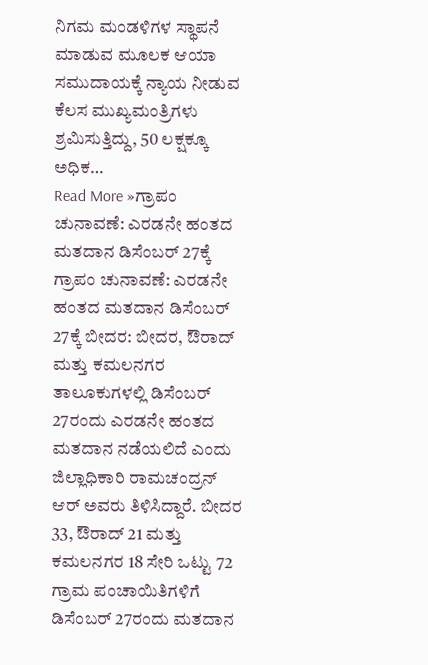ನಿಗಮ ಮಂಡಳಿಗಳ ಸ್ಥಾಪನೆ ಮಾಡುವ ಮೂಲಕ ಆಯಾ ಸಮುದಾಯಕ್ಕೆ ನ್ಯಾಯ ನೀಡುವ ಕೆಲಸ ಮುಖ್ಯಮಂತ್ರಿಗಳು ಶ್ರಮಿಸುತ್ತಿದ್ದು, 50 ಲಕ್ಷಕ್ಕೂ ಅಧಿಕ…
Read More »ಗ್ರಾಪಂ ಚುನಾವಣೆ: ಎರಡನೇ ಹಂತದ ಮತದಾನ ಡಿಸೆಂಬರ್ 27ಕ್ಕೆ
ಗ್ರಾಪಂ ಚುನಾವಣೆ: ಎರಡನೇ ಹಂತದ ಮತದಾನ ಡಿಸೆಂಬರ್ 27ಕ್ಕೆ ಬೀದರ: ಬೀದರ, ಔರಾದ್ ಮತ್ತು ಕಮಲನಗರ ತಾಲೂಕುಗಳಲ್ಲಿ ಡಿಸೆಂಬರ್ 27ರಂದು ಎರಡನೇ ಹಂತದ ಮತದಾನ ನಡೆಯಲಿದೆ ಎಂದು ಜಿಲ್ಲಾಧಿಕಾರಿ ರಾಮಚಂದ್ರನ್ ಆರ್ ಅವರು ತಿಳಿಸಿದ್ದಾರೆ. ಬೀದರ 33, ಔರಾದ್ 21 ಮತ್ತು ಕಮಲನಗರ 18 ಸೇರಿ ಒಟ್ಟು 72 ಗ್ರಾಮ ಪಂಚಾಯಿತಿಗಳಿಗೆ ಡಿಸೆಂಬರ್ 27ರಂದು ಮತದಾನ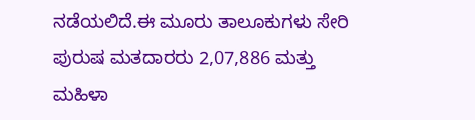ನಡೆಯಲಿದೆ.ಈ ಮೂರು ತಾಲೂಕುಗಳು ಸೇರಿ ಪುರುಷ ಮತದಾರರು 2,07,886 ಮತ್ತು ಮಹಿಳಾ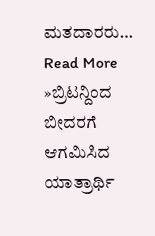ಮತದಾರರು…
Read More »ಬ್ರಿಟನ್ದಿಂದ ಬೀದರಗೆ ಆಗಮಿಸಿದ ಯಾತ್ರಾರ್ಥಿ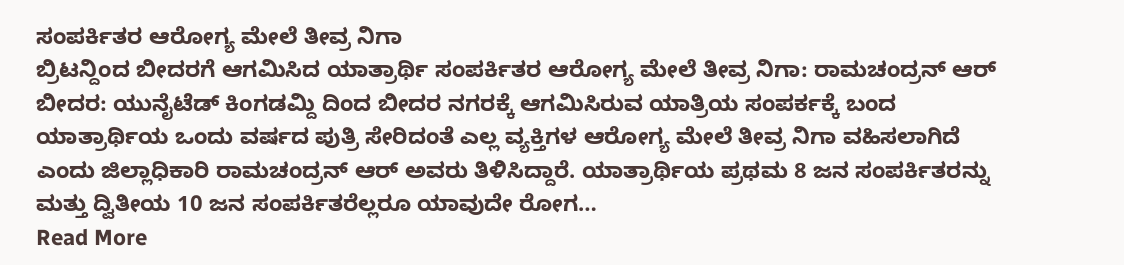ಸಂಪರ್ಕಿತರ ಆರೋಗ್ಯ ಮೇಲೆ ತೀವ್ರ ನಿಗಾ
ಬ್ರಿಟನ್ದಿಂದ ಬೀದರಗೆ ಆಗಮಿಸಿದ ಯಾತ್ರಾರ್ಥಿ ಸಂಪರ್ಕಿತರ ಆರೋಗ್ಯ ಮೇಲೆ ತೀವ್ರ ನಿಗಾ: ರಾಮಚಂದ್ರನ್ ಆರ್ ಬೀದರ: ಯುನೈಟೆಡ್ ಕಿಂಗಡಮ್ದಿ ದಿಂದ ಬೀದರ ನಗರಕ್ಕೆ ಆಗಮಿಸಿರುವ ಯಾತ್ರಿಯ ಸಂಪರ್ಕಕ್ಕೆ ಬಂದ ಯಾತ್ರಾರ್ಥಿಯ ಒಂದು ವರ್ಷದ ಪುತ್ರಿ ಸೇರಿದಂತೆ ಎಲ್ಲ ವ್ಯಕ್ತಿಗಳ ಆರೋಗ್ಯ ಮೇಲೆ ತೀವ್ರ ನಿಗಾ ವಹಿಸಲಾಗಿದೆ ಎಂದು ಜಿಲ್ಲಾಧಿಕಾರಿ ರಾಮಚಂದ್ರನ್ ಆರ್ ಅವರು ತಿಳಿಸಿದ್ದಾರೆ. ಯಾತ್ರಾರ್ಥಿಯ ಪ್ರಥಮ 8 ಜನ ಸಂಪರ್ಕಿತರನ್ನು ಮತ್ತು ದ್ವಿತೀಯ 10 ಜನ ಸಂಪರ್ಕಿತರೆಲ್ಲರೂ ಯಾವುದೇ ರೋಗ…
Read More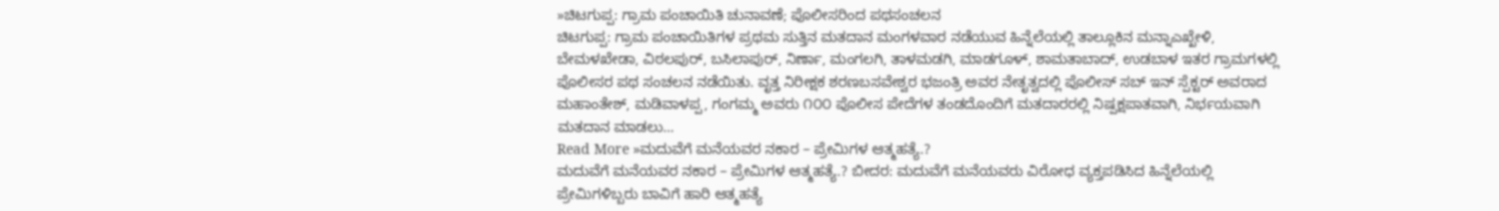»ಚಿಟಗುಪ್ಪ: ಗ್ರಾಮ ಪಂಚಾಯಿತಿ ಚುನಾವಣೆ; ಪೊಲೀಸರಿಂದ ಪಥಸಂಚಲನ
ಚಿಟಗುಪ್ಪ: ಗ್ರಾಮ ಪಂಚಾಯಿತಿಗಳ ಪ್ರಥಮ ಸುತ್ತಿನ ಮತದಾನ ಮಂಗಳವಾರ ನಡೆಯುವ ಹಿನ್ನೆಲೆಯಲ್ಲಿ ತಾಲ್ಲೂಕಿನ ಮನ್ನಾಎಖ್ಖೇಳಿ, ಬೇಮಳಖೇಡಾ, ವಿಠಲಪುರ್, ಬಸಿಲಾಪುರ್, ನಿರ್ಣಾ, ಮಂಗಲಗಿ, ತಾಳಮಡಗಿ, ಮಾಡಗೂಳ್, ಶಾಮತಾಬಾದ್, ಉಡಬಾಳ ಇತರ ಗ್ರಾಮಗಳಲ್ಲಿ ಪೊಲೀಸರ ಪಥ ಸಂಚಲನ ನಡೆಯಿತು. ವೃತ್ತ ನಿರೀಕ್ಷಕ ಶರಣಬಸವೇಶ್ವರ ಭಜಂತ್ರಿ ಅವರ ನೇತೃತ್ವದಲ್ಲಿ ಪೊಲೀಸ್ ಸಬ್ ಇನ್ ಸ್ಪೆಕ್ಟರ್ ಅವರಾದ ಮಹಾಂತೇಶ್, ಮಡಿವಾಳಪ್ಪ, ಗಂಗಮ್ಮ ಅವರು ೧೦೦ ಪೊಲೀಸ ಪೇದೆಗಳ ತಂಡದೊಂದಿಗೆ ಮತದಾರರಲ್ಲಿ ನಿಷ್ಪಕ್ಷಪಾತವಾಗಿ, ನಿರ್ಭಯವಾಗಿ ಮತದಾನ ಮಾಡಲು…
Read More »ಮದುವೆಗೆ ಮನೆಯವರ ನಕಾರ – ಪ್ರೇಮಿಗಳ ಆತ್ಮಹತ್ಯೆ.?
ಮದುವೆಗೆ ಮನೆಯವರ ನಕಾರ – ಪ್ರೇಮಿಗಳ ಆತ್ಮಹತ್ಯೆ.? ಬೀದರ: ಮದುವೆಗೆ ಮನೆಯವರು ವಿರೋಧ ವ್ಯಕ್ತಪಡಿಸಿದ ಹಿನ್ನೆಲೆಯಲ್ಲಿ ಪ್ರೇಮಿಗಳಿಬ್ಬರು ಬಾವಿಗೆ ಹಾರಿ ಆತ್ಮಹತ್ಯೆ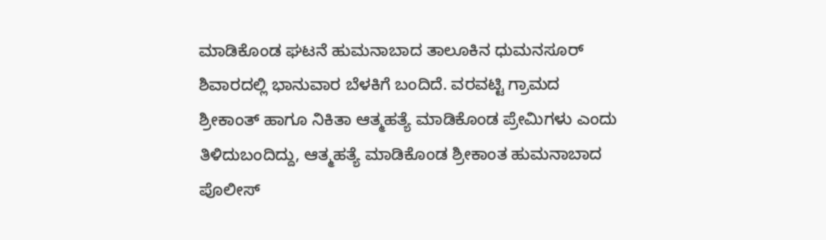ಮಾಡಿಕೊಂಡ ಘಟನೆ ಹುಮನಾಬಾದ ತಾಲೂಕಿನ ಧುಮನಸೂರ್ ಶಿವಾರದಲ್ಲಿ ಭಾನುವಾರ ಬೆಳಕಿಗೆ ಬಂದಿದೆ. ವರವಟ್ಟಿ ಗ್ರಾಮದ ಶ್ರೀಕಾಂತ್ ಹಾಗೂ ನಿಕಿತಾ ಆತ್ಮಹತ್ಯೆ ಮಾಡಿಕೊಂಡ ಪ್ರೇಮಿಗಳು ಎಂದು ತಿಳಿದುಬಂದಿದ್ದು, ಆತ್ಮಹತ್ಯೆ ಮಾಡಿಕೊಂಡ ಶ್ರೀಕಾಂತ ಹುಮನಾಬಾದ ಪೊಲೀಸ್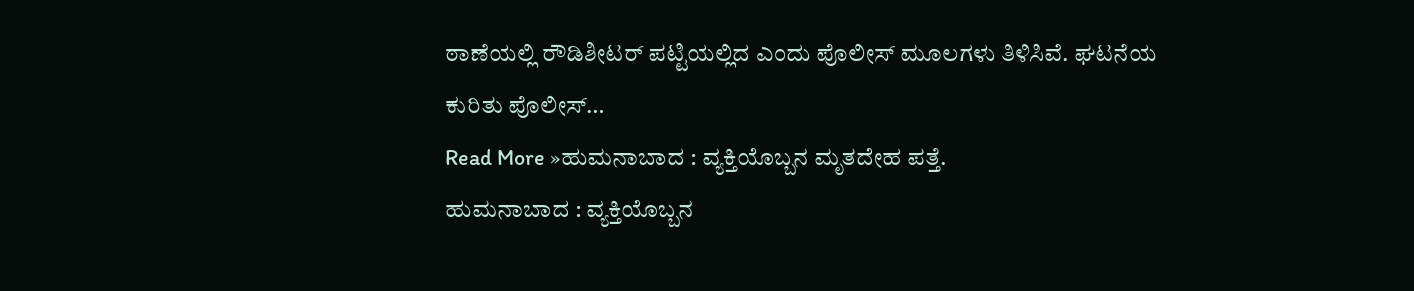ಠಾಣೆಯಲ್ಲಿ ರೌಡಿಶೀಟರ್ ಪಟ್ಟಿಯಲ್ಲಿದ ಎಂದು ಪೊಲೀಸ್ ಮೂಲಗಳು ತಿಳಿಸಿವೆ. ಘಟನೆಯ ಕುರಿತು ಪೊಲೀಸ್…
Read More »ಹುಮನಾಬಾದ : ವ್ಯಕ್ತಿಯೊಬ್ಬನ ಮೃತದೇಹ ಪತ್ತೆ.
ಹುಮನಾಬಾದ : ವ್ಯಕ್ತಿಯೊಬ್ಬನ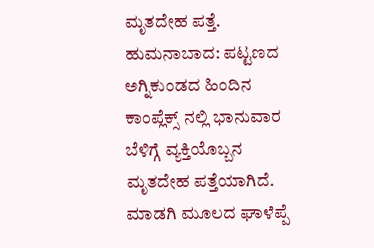ಮೃತದೇಹ ಪತ್ತೆ. ಹುಮನಾಬಾದ: ಪಟ್ಟಣದ ಅಗ್ನಿಕುಂಡದ ಹಿಂದಿನ ಕಾಂಪ್ಲೆಕ್ಸ್ ನಲ್ಲಿ ಭಾನುವಾರ ಬೆಳಿಗ್ಗೆ ವ್ಯಕ್ತಿಯೊಬ್ಬನ ಮೃತದೇಹ ಪತ್ತೆಯಾಗಿದೆ. ಮಾಡಗಿ ಮೂಲದ ಘಾಳೆಪ್ಪೆ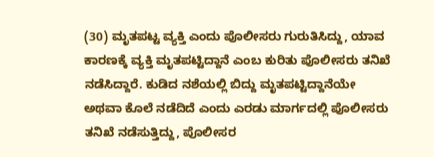(30) ಮೃತಪಟ್ಟ ವ್ಯಕ್ತಿ ಎಂದು ಪೊಲೀಸರು ಗುರುತಿಸಿದ್ದು, ಯಾವ ಕಾರಣಕ್ಕೆ ವ್ಯಕ್ತಿ ಮೃತಪಟ್ಟಿದ್ದಾನೆ ಎಂಬ ಕುರಿತು ಪೊಲೀಸರು ತನಿಖೆ ನಡೆಸಿದ್ದಾರೆ. ಕುಡಿದ ನಶೆಯಲ್ಲಿ ಬಿದ್ದು ಮೃತಪಟ್ಟಿದ್ದಾನೆಯೇ ಅಥವಾ ಕೊಲೆ ನಡೆದಿದೆ ಎಂದು ಎರಡು ಮಾರ್ಗದಲ್ಲಿ ಪೊಲೀಸರು ತನಿಖೆ ನಡೆಸುತ್ತಿದ್ದು, ಪೊಲೀಸರ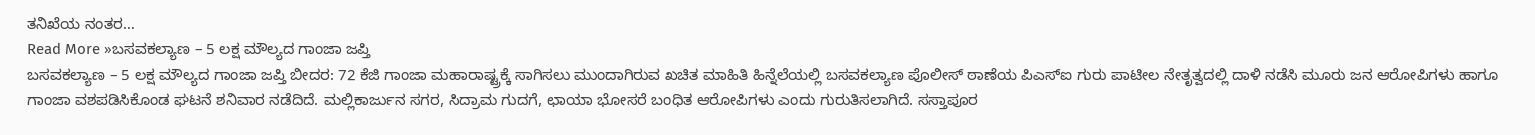ತನಿಖೆಯ ನಂತರ…
Read More »ಬಸವಕಲ್ಯಾಣ – 5 ಲಕ್ಷ ಮೌಲ್ಯದ ಗಾಂಜಾ ಜಪ್ತಿ
ಬಸವಕಲ್ಯಾಣ – 5 ಲಕ್ಷ ಮೌಲ್ಯದ ಗಾಂಜಾ ಜಪ್ತಿ ಬೀದರ: 72 ಕೆಜಿ ಗಾಂಜಾ ಮಹಾರಾಷ್ಟ್ರಕ್ಕೆ ಸಾಗಿಸಲು ಮುಂದಾಗಿರುವ ಖಚಿತ ಮಾಹಿತಿ ಹಿನ್ನೆಲೆಯಲ್ಲಿ ಬಸವಕಲ್ಯಾಣ ಪೊಲೀಸ್ ಠಾಣೆಯ ಪಿಎಸ್ಐ ಗುರು ಪಾಟೀಲ ನೇತೃತ್ವದಲ್ಲಿ ದಾಳಿ ನಡೆಸಿ ಮೂರು ಜನ ಆರೋಪಿಗಳು ಹಾಗೂ ಗಾಂಜಾ ವಶಪಡಿಸಿಕೊಂಡ ಘಟನೆ ಶನಿವಾರ ನಡೆದಿದೆ. ಮಲ್ಲಿಕಾರ್ಜುನ ಸಗರ, ಸಿದ್ರಾಮ ಗುದಗೆ, ಛಾಯಾ ಭೋಸರೆ ಬಂಧಿತ ಆರೋಪಿಗಳು ಎಂದು ಗುರುತಿಸಲಾಗಿದೆ. ಸಸ್ತಾಪೂರ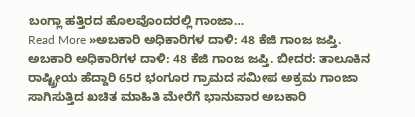ಬಂಗ್ಲಾ ಹತ್ತಿರದ ಹೊಲವೊಂದರಲ್ಲಿ ಗಾಂಜಾ…
Read More »ಅಬಕಾರಿ ಅಧಿಕಾರಿಗಳ ದಾಳಿ: 48 ಕೆಜಿ ಗಾಂಜ ಜಪ್ತಿ.
ಅಬಕಾರಿ ಅಧಿಕಾರಿಗಳ ದಾಳಿ: 48 ಕೆಜಿ ಗಾಂಜ ಜಪ್ತಿ. ಬೀದರ: ತಾಲೂಕಿನ ರಾಷ್ಟ್ರೀಯ ಹೆದ್ದಾರಿ 65ರ ಭಂಗೂರ ಗ್ರಾಮದ ಸಮೀಪ ಅಕ್ರಮ ಗಾಂಜಾ ಸಾಗಿಸುತ್ತಿದ ಖಚಿತ ಮಾಹಿತಿ ಮೇರೆಗೆ ಭಾನುವಾರ ಅಬಕಾರಿ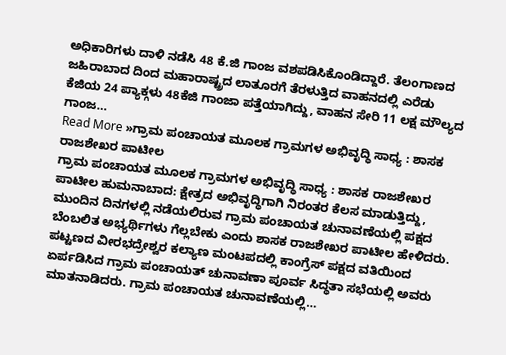ಅಧಿಕಾರಿಗಳು ದಾಳಿ ನಡೆಸಿ 48 ಕೆ.ಜಿ ಗಾಂಜ ವಶಪಡಿಸಿಕೊಂಡಿದ್ದಾರೆ. ತೆಲಂಗಾಣದ ಜಹಿರಾಬಾದ ದಿಂದ ಮಹಾರಾಷ್ಟ್ರದ ಲಾತೂರಗೆ ತೆರಳುತ್ತಿದ ವಾಹನದಲ್ಲಿ ಎರೆಡು ಕೆಜಿಯ 24 ಪ್ಯಾಕ್ಗಳು 48ಕೆಜಿ ಗಾಂಜಾ ಪತ್ತೆಯಾಗಿದ್ದು, ವಾಹನ ಸೇರಿ 11 ಲಕ್ಷ ಮೌಲ್ಯದ ಗಾಂಜ…
Read More »ಗ್ರಾಮ ಪಂಚಾಯತ ಮೂಲಕ ಗ್ರಾಮಗಳ ಅಭಿವೃದ್ಧಿ ಸಾಧ್ಯ : ಶಾಸಕ ರಾಜಶೇಖರ ಪಾಟೀಲ
ಗ್ರಾಮ ಪಂಚಾಯತ ಮೂಲಕ ಗ್ರಾಮಗಳ ಅಭಿವೃದ್ಧಿ ಸಾಧ್ಯ : ಶಾಸಕ ರಾಜಶೇಖರ ಪಾಟೀಲ ಹುಮನಾಬಾದ: ಕ್ಷೇತ್ರದ ಅಭಿವೃದ್ಧಿಗಾಗಿ ನಿರಂತರ ಕೆಲಸ ಮಾಡುತ್ತಿದ್ದು, ಮುಂದಿನ ದಿನಗಳಲ್ಲಿ ನಡೆಯಲಿರುವ ಗ್ರಾಮ ಪಂಚಾಯತ ಚುನಾವಣೆಯಲ್ಲಿ ಪಕ್ಷದ ಬೆಂಬಲಿತ ಅಭ್ಯರ್ಥಿಗಳು ಗೆಲ್ಲಬೇಕು ಎಂದು ಶಾಸಕ ರಾಜಶೇಖರ ಪಾಟೀಲ ಹೇಳಿದರು. ಪಟ್ಟಣದ ವೀರಭದ್ರೇಶ್ವರ ಕಲ್ಯಾಣ ಮಂಟಪದಲ್ಲಿ ಕಾಂಗ್ರೆಸ್ ಪಕ್ಷದ ವತಿಯಿಂದ ಏರ್ಪಡಿಸಿದ ಗ್ರಾಮ ಪಂಚಾಯತ್ ಚುನಾವಣಾ ಪೂರ್ವ ಸಿದ್ಧತಾ ಸಭೆಯಲ್ಲಿ ಅವರು ಮಾತನಾಡಿದರು. ಗ್ರಾಮ ಪಂಚಾಯತ ಚುನಾವಣೆಯಲ್ಲಿ…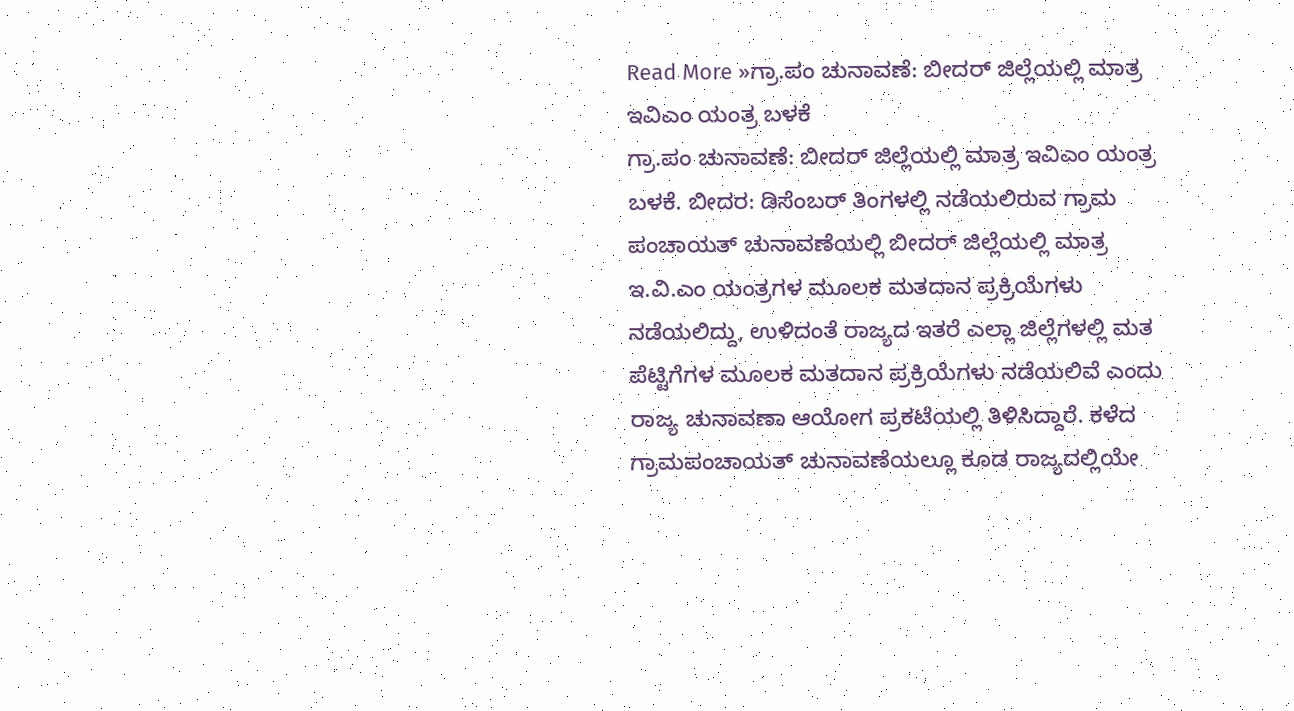Read More »ಗ್ರಾ.ಪಂ ಚುನಾವಣೆ: ಬೀದರ್ ಜಿಲ್ಲೆಯಲ್ಲಿ ಮಾತ್ರ ಇವಿಎಂ ಯಂತ್ರ ಬಳಕೆ
ಗ್ರಾ.ಪಂ ಚುನಾವಣೆ: ಬೀದರ್ ಜಿಲ್ಲೆಯಲ್ಲಿ ಮಾತ್ರ ಇವಿಎಂ ಯಂತ್ರ ಬಳಕೆ. ಬೀದರ: ಡಿಸೆಂಬರ್ ತಿಂಗಳಲ್ಲಿ ನಡೆಯಲಿರುವ ಗ್ರಾಮ ಪಂಚಾಯತ್ ಚುನಾವಣೆಯಲ್ಲಿ ಬೀದರ್ ಜಿಲ್ಲೆಯಲ್ಲಿ ಮಾತ್ರ ಇ.ವಿ.ಎಂ ಯಂತ್ರಗಳ ಮೂಲಕ ಮತದಾನ ಪ್ರಕ್ರಿಯೆಗಳು ನಡೆಯಲಿದ್ದು, ಉಳಿದಂತೆ ರಾಜ್ಯದ ಇತರೆ ಎಲ್ಲಾ ಜಿಲ್ಲೆಗಳಲ್ಲಿ ಮತ ಪೆಟ್ಟಿಗೆಗಳ ಮೂಲಕ ಮತದಾನ ಪ್ರಕ್ರಿಯೆಗಳು ನಡೆಯಲಿವೆ ಎಂದು ರಾಜ್ಯ ಚುನಾವಣಾ ಆಯೋಗ ಪ್ರಕಟೆಯಲ್ಲಿ ತಿಳಿಸಿದ್ದಾರೆ. ಕಳೆದ ಗ್ರಾಮಪಂಚಾಯತ್ ಚುನಾವಣೆಯಲ್ಲೂ ಕೂಡ ರಾಜ್ಯದಲ್ಲಿಯೇ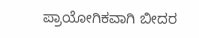ಪ್ರಾಯೋಗಿಕವಾಗಿ ಬೀದರ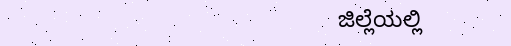ಜಿಲ್ಲೆಯಲ್ಲಿ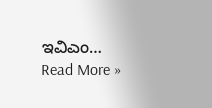ಇವಿಎಂ…
Read More »